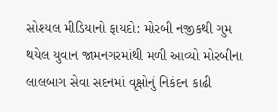સોશ્યલ મીડિયાનો ફાયદો: મોરબી નજીકથી ગુમ થયેલ યુવાન જામનગરમાંથી મળી આવ્યો મોરબીના લાલબાગ સેવા સદનમાં વૃક્ષોનું નિકંદન કાઢી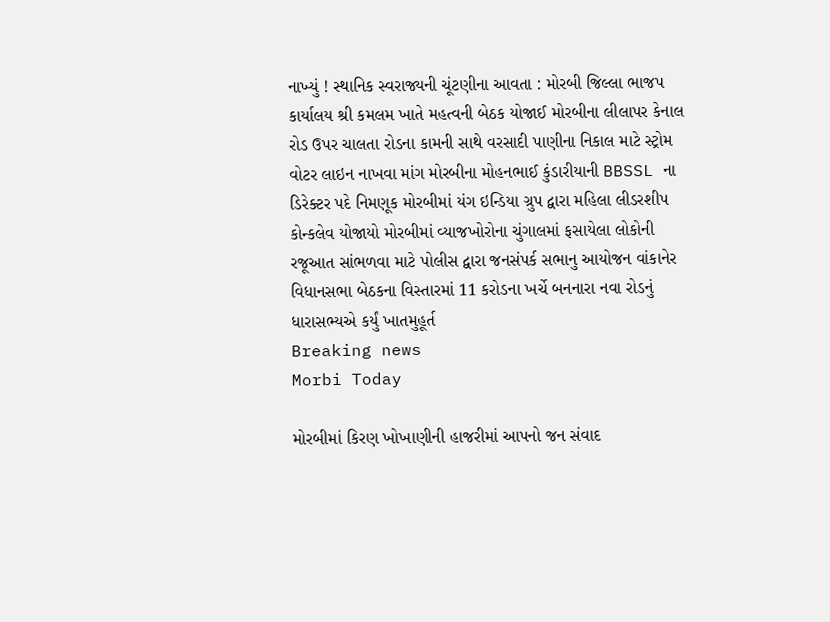નાખ્યું ! સ્થાનિક સ્વરાજ્યની ચૂંટણીના આવતા : મોરબી જિલ્લા ભાજપ કાર્યાલય શ્રી કમલમ ખાતે મહત્વની બેઠક યોજાઈ મોરબીના લીલાપર કેનાલ રોડ ઉપર ચાલતા રોડના કામની સાથે વરસાદી પાણીના નિકાલ માટે સ્ટ્રોમ વોટર લાઇન નાખવા માંગ મોરબીના મોહનભાઈ કુંડારીયાની BBSSL ના ડિરેક્ટર પદે નિમણૂક મોરબીમાં યંગ ઇન્ડિયા ગ્રુપ દ્વારા મહિલા લીડરશીપ કોન્કલેવ યોજાયો મોરબીમાં વ્યાજખોરોના ચુંગાલમાં ફસાયેલા લોકોની રજૂઆત સાંભળવા માટે પોલીસ દ્વારા જનસંપર્ક સભાનુ આયોજન વાંકાનેર વિધાનસભા બેઠકના વિસ્તારમાં 11 કરોડના ખર્ચે બનનારા નવા રોડનું ધારાસભ્યએ કર્યું ખાતમુહૂર્ત
Breaking news
Morbi Today

મોરબીમાં કિરણ ખોખાણીની હાજરીમાં આપનો જન સંવાદ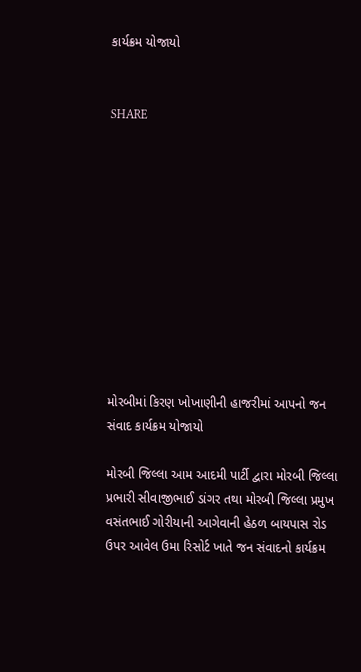કાર્યક્રમ યોજાયો


SHARE











મોરબીમાં કિરણ ખોખાણીની હાજરીમાં આપનો જન સંવાદ કાર્યક્રમ યોજાયો

મોરબી જિલ્લા આમ આદમી પાર્ટી દ્વારા મોરબી જિલ્લા પ્રભારી સીવાજીભાઈ ડાંગર તથા મોરબી જિલ્લા પ્રમુખ વસંતભાઈ ગોરીયાની આગેવાની હેઠળ બાયપાસ રોડ ઉપર આવેલ ઉમા રિસોર્ટ ખાતે જન સંવાદનો કાર્યક્રમ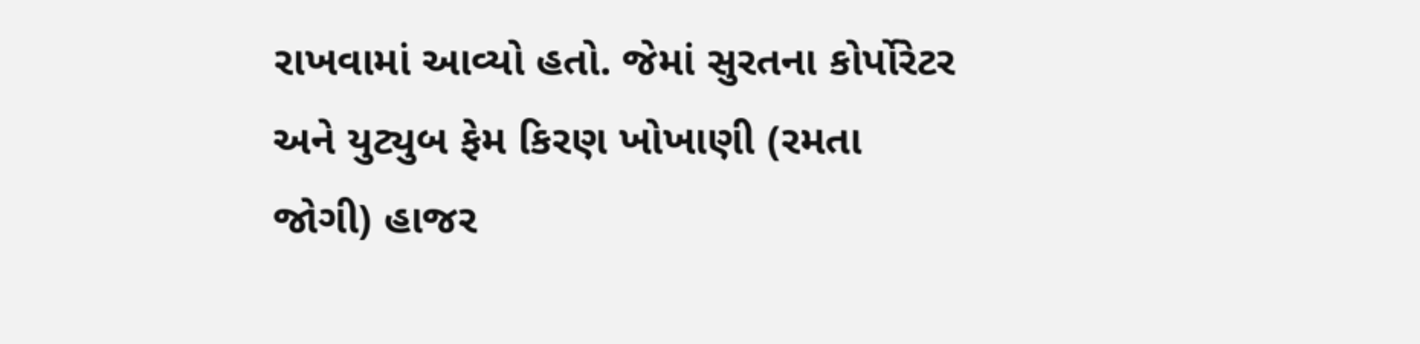રાખવામાં આવ્યો હતો. જેમાં સુરતના કોર્પોરેટર અને યુટ્યુબ ફેમ કિરણ ખોખાણી (રમતા જોગી) હાજર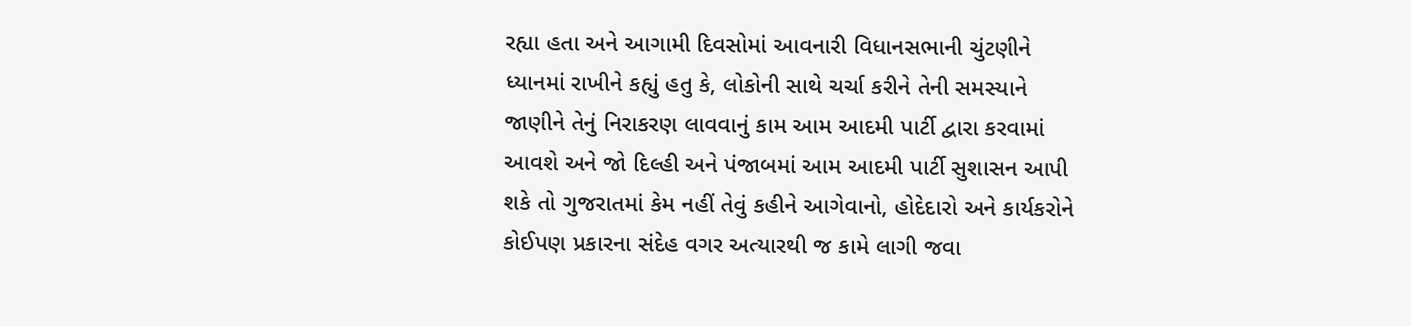રહ્યા હતા અને આગામી દિવસોમાં આવનારી વિધાનસભાની ચુંટણીને ધ્યાનમાં રાખીને કહ્યું હતુ કે, લોકોની સાથે ચર્ચા કરીને તેની સમસ્યાને જાણીને તેનું નિરાકરણ લાવવાનું કામ આમ આદમી પાર્ટી દ્વારા કરવામાં આવશે અને જો દિલ્હી અને પંજાબમાં આમ આદમી પાર્ટી સુશાસન આપી શકે તો ગુજરાતમાં કેમ નહીં તેવું કહીને આગેવાનો, હોદેદારો અને કાર્યકરોને કોઈપણ પ્રકારના સંદેહ વગર અત્યારથી જ કામે લાગી જવા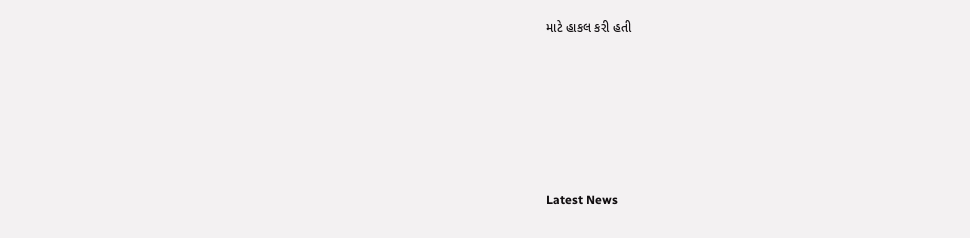માટે હાકલ કરી હતી






Latest News